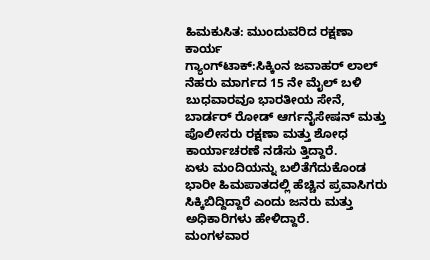ಹಿಮಕುಸಿತ: ಮುಂದುವರಿದ ರಕ್ಷಣಾ ಕಾರ್ಯ
ಗ್ಯಾಂಗ್‌ಟಾಕ್‌:ಸಿಕ್ಕಿಂನ ಜವಾಹರ್ ಲಾಲ್ ನೆಹರು ಮಾರ್ಗದ 15 ನೇ ಮೈಲ್ ಬಳಿ ಬುಧವಾರವೂ ಭಾರತೀಯ ಸೇನೆ, ಬಾರ್ಡರ್ ರೋಡ್ ಆರ್ಗನೈಸೇಷನ್ ಮತ್ತು ಪೊಲೀಸರು ರಕ್ಷಣಾ ಮತ್ತು ಶೋಧ ಕಾರ್ಯಾಚರಣೆ ನಡೆಸು ತ್ತಿದ್ದಾರೆ.
ಏಳು ಮಂದಿಯನ್ನು ಬಲಿತೆಗೆದುಕೊಂಡ ಭಾರೀ ಹಿಮಪಾತದಲ್ಲಿ ಹೆಚ್ಚಿನ ಪ್ರವಾಸಿಗರು ಸಿಕ್ಕಿಬಿದ್ದಿದ್ದಾರೆ ಎಂದು ಜನರು ಮತ್ತು ಅಧಿಕಾರಿಗಳು ಹೇಳಿದ್ದಾರೆ.
ಮಂಗಳವಾರ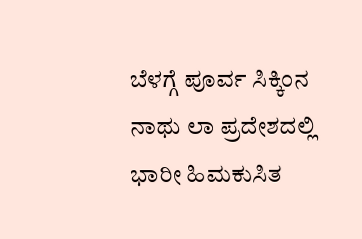ಬೆಳಗ್ಗೆ ಪೂರ್ವ ಸಿಕ್ಕಿಂನ ನಾಥು ಲಾ ಪ್ರದೇಶದಲ್ಲಿ ಭಾರೀ ಹಿಮಕುಸಿತ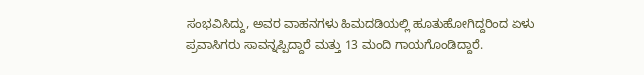ಸಂಭವಿಸಿದ್ದು, ಅವರ ವಾಹನಗಳು ಹಿಮದಡಿಯಲ್ಲಿ ಹೂತುಹೋಗಿದ್ದರಿಂದ ಏಳು ಪ್ರವಾಸಿಗರು ಸಾವನ್ನಪ್ಪಿದ್ದಾರೆ ಮತ್ತು 13 ಮಂದಿ ಗಾಯಗೊಂಡಿದ್ದಾರೆ.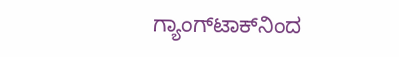ಗ್ಯಾಂಗ್‌ಟಾಕ್‌ನಿಂದ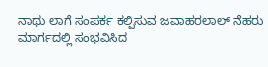ನಾಥು ಲಾಗೆ ಸಂಪರ್ಕ ಕಲ್ಪಿಸುವ ಜವಾಹರಲಾಲ್ ನೆಹರು ಮಾರ್ಗದಲ್ಲಿ ಸಂಭವಿಸಿದ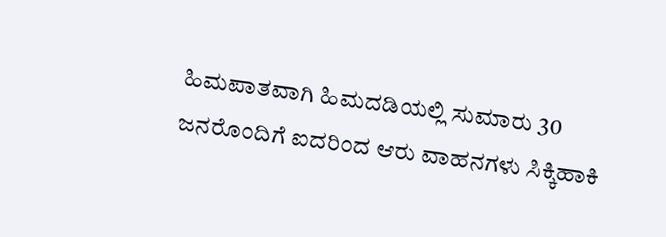ಹಿಮಪಾತವಾಗಿ ಹಿಮದಡಿಯಲ್ಲಿ ಸುಮಾರು 30 ಜನರೊಂದಿಗೆ ಐದರಿಂದ ಆರು ವಾಹನಗಳು ಸಿಕ್ಕಿಹಾಕಿ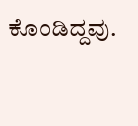ಕೊಂಡಿದ್ದವು.